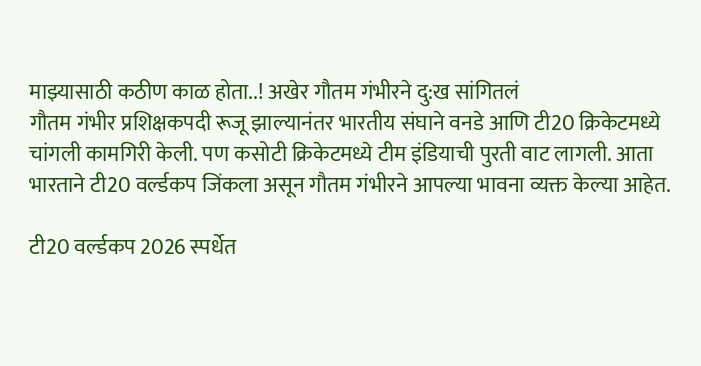माझ्यासाठी कठीण काळ होता..! अखेर गौतम गंभीरने दु:ख सांगितलं
गौतम गंभीर प्रशिक्षकपदी रूजू झाल्यानंतर भारतीय संघाने वनडे आणि टी20 क्रिकेटमध्ये चांगली कामगिरी केली. पण कसोटी क्रिकेटमध्ये टीम इंडियाची पुरती वाट लागली. आता भारताने टी20 वर्ल्डकप जिंकला असून गौतम गंभीरने आपल्या भावना व्यक्त केल्या आहेत.

टी20 वर्ल्डकप 2026 स्पर्धेत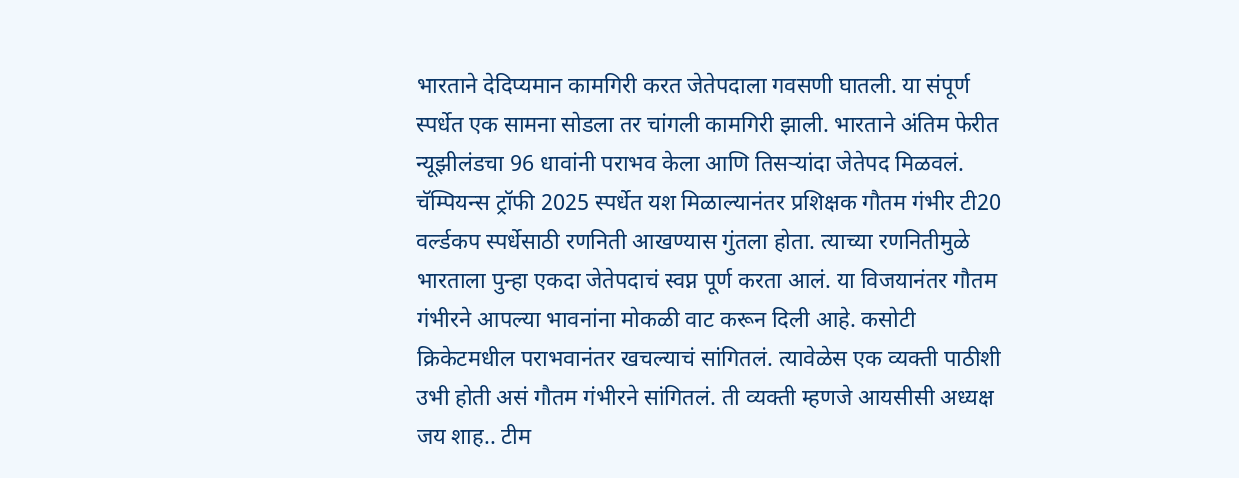भारताने देदिप्यमान कामगिरी करत जेतेपदाला गवसणी घातली. या संपूर्ण स्पर्धेत एक सामना सोडला तर चांगली कामगिरी झाली. भारताने अंतिम फेरीत न्यूझीलंडचा 96 धावांनी पराभव केला आणि तिसऱ्यांदा जेतेपद मिळवलं. चॅम्पियन्स ट्रॉफी 2025 स्पर्धेत यश मिळाल्यानंतर प्रशिक्षक गौतम गंभीर टी20 वर्ल्डकप स्पर्धेसाठी रणनिती आखण्यास गुंतला होता. त्याच्या रणनितीमुळे भारताला पुन्हा एकदा जेतेपदाचं स्वप्न पूर्ण करता आलं. या विजयानंतर गौतम गंभीरने आपल्या भावनांना मोकळी वाट करून दिली आहे. कसोटी क्रिकेटमधील पराभवानंतर खचल्याचं सांगितलं. त्यावेळेस एक व्यक्ती पाठीशी उभी होती असं गौतम गंभीरने सांगितलं. ती व्यक्ती म्हणजे आयसीसी अध्यक्ष जय शाह.. टीम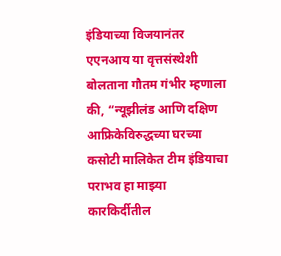इंडियाच्या विजयानंतर एएनआय या वृत्तसंस्थेशी बोलताना गौतम गंभीर म्हणाला की, “न्यूझीलंड आणि दक्षिण आफ्रिकेविरुद्धच्या घरच्या कसोटी मालिकेत टीम इंडियाचा पराभव हा माझ्या कारकिर्दीतील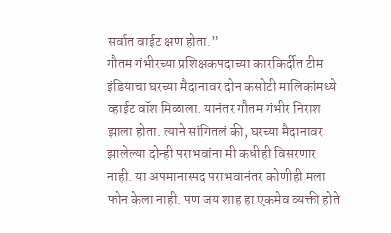सर्वात वाईट क्षण होता.”
गौतम गंभीरच्या प्रशिक्षकपदाच्या कारकिर्दीत टीम इंडियाचा घरच्या मैदानावर दोन कसोटी मालिकांमध्ये व्हाईट वॉश मिळाला. यानंतर गौतम गंभीर निराश झाला होता. त्याने सांगितलं की, घरच्या मैदानावर झालेल्या दोन्ही पराभवांना मी कधीही विसरणार नाही. या अपमानास्पद पराभवानंतर कोणीही मला फोन केला नाही. पण जय शाह हा एकमेव व्यक्ती होते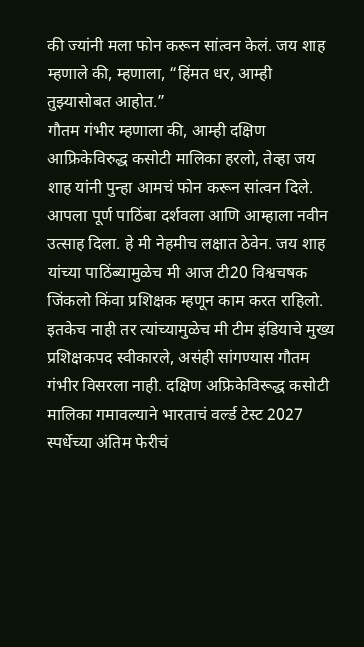की ज्यांनी मला फोन करून सांत्वन केलं. जय शाह म्हणाले की, म्हणाला, “हिंमत धर, आम्ही तुझ्यासोबत आहोत.”
गौतम गंभीर म्हणाला की, आम्ही दक्षिण आफ्रिकेविरुद्ध कसोटी मालिका हरलो, तेव्हा जय शाह यांनी पुन्हा आमचं फोन करून सांत्वन दिले. आपला पूर्ण पाठिंबा दर्शवला आणि आम्हाला नवीन उत्साह दिला. हे मी नेहमीच लक्षात ठेवेन. जय शाह यांच्या पाठिंब्यामुळेच मी आज टी20 विश्वचषक जिंकलो किंवा प्रशिक्षक म्हणून काम करत राहिलो. इतकेच नाही तर त्यांच्यामुळेच मी टीम इंडियाचे मुख्य प्रशिक्षकपद स्वीकारले, असंही सांगण्यास गौतम गंभीर विसरला नाही. दक्षिण अफ्रिकेविरूद्ध कसोटी मालिका गमावल्याने भारताचं वर्ल्ड टेस्ट 2027 स्पर्धेच्या अंतिम फेरीचं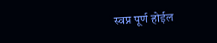स्वप्न पूर्ण होईल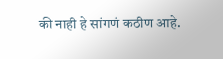की नाही हे सांगणं कठीण आहे.